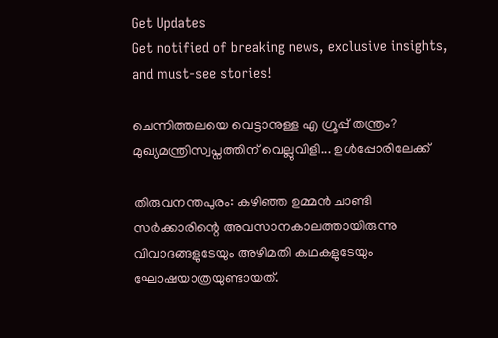Get Updates
Get notified of breaking news, exclusive insights, and must-see stories!

ചെന്നിത്തലയെ വെട്ടാനുള്ള എ ഗ്രൂപ്പ് തന്ത്രം? മുഖ്യമന്ത്രിസ്വപ്നത്തിന് വെല്ലുവിളി... ഉൾപ്പോരിലേക്ക്

തിരുവനന്തപുരം: കഴിഞ്ഞ ഉമ്മന്‍ ചാണ്ടി സര്‍ക്കാരിന്റെ അവസാനകാലത്തായിരുന്നു വിവാദങ്ങളുടേയും അഴിമതി കഥകളുടേയും ഘോഷയാത്രയുണ്ടായത്.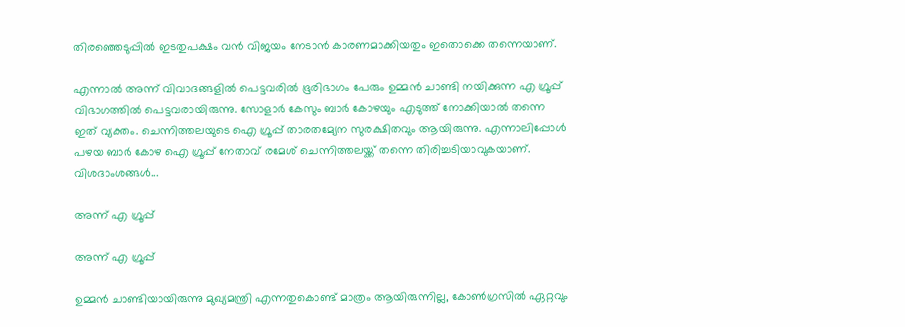തിരഞ്ഞെടുപ്പില്‍ ഇടതുപക്ഷം വന്‍ വിജയം നേടാന്‍ കാരണമാക്കിയതും ഇതൊക്കെ തന്നെയാണ്.

എന്നാല്‍ അന്ന് വിവാദങ്ങളില്‍ പെട്ടവരില്‍ ഭൂരിഭാഗം പേരും ഉമ്മന്‍ ചാണ്ടി നയിക്കുന്ന എ ഗ്രൂപ്പ് വിഭാഗത്തില്‍ പെട്ടവരായിരുന്നു. സോളാര്‍ കേസും ബാര്‍ കോഴയും എടുത്ത് നോക്കിയാല്‍ തന്നെ ഇത് വ്യക്തം. ചെന്നിത്തലയുടെ ഐ ഗ്രൂപ്പ് താരതമ്യേന സുരക്ഷിതവും ആയിരുന്നു. എന്നാലിപ്പോള്‍ പഴയ ബാര്‍ കോഴ ഐ ഗ്രൂപ്പ് നേതാവ് രമേശ് ചെന്നിത്തലയ്ക്ക് തന്നെ തിരിച്ചടിയാവുകയാണ്. വിശദാംശങ്ങള്‍...

അന്ന് എ ഗ്രൂപ്പ്

അന്ന് എ ഗ്രൂപ്പ്

ഉമ്മന്‍ ചാണ്ടിയായിരുന്നു മുഖ്യമന്ത്രി എന്നതുകൊണ്ട് മാത്രം ആയിരുന്നില്ല, കോണ്‍ഗ്രസില്‍ ഏറ്റവും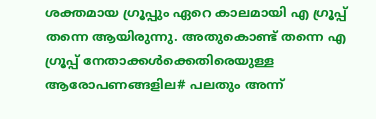ശക്തമായ ഗ്രൂപ്പും ഏറെ കാലമായി എ ഗ്രൂപ്പ് തന്നെ ആയിരുന്നു. അതുകൊണ്ട് തന്നെ എ ഗ്രൂപ്പ് നേതാക്കള്‍ക്കെതിരെയുള്ള ആരോപണങ്ങളില# പലതും അന്ന്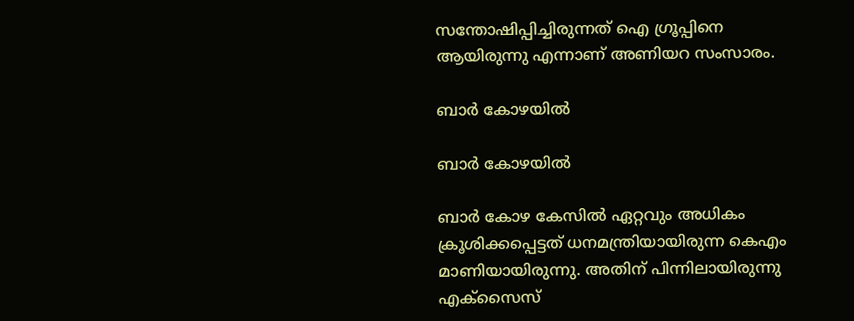സന്തോഷിപ്പിച്ചിരുന്നത് ഐ ഗ്രൂപ്പിനെ ആയിരുന്നു എന്നാണ് അണിയറ സംസാരം.

ബാര്‍ കോഴയില്‍

ബാര്‍ കോഴയില്‍

ബാര്‍ കോഴ കേസില്‍ ഏറ്റവും അധികം ക്രൂശിക്കപ്പെട്ടത് ധനമന്ത്രിയായിരുന്ന കെഎം മാണിയായിരുന്നു. അതിന് പിന്നിലായിരുന്നു എക്‌സൈസ്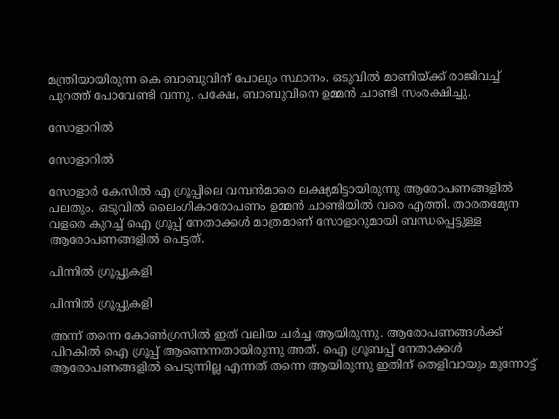മന്ത്രിയായിരുന്ന കെ ബാബുവിന് പോലും സ്ഥാനം. ഒടുവില്‍ മാണിയ്ക്ക് രാജിവച്ച് പുറത്ത് പോവേണ്ടി വന്നു. പക്ഷേ, ബാബുവിനെ ഉമ്മന്‍ ചാണ്ടി സംരക്ഷിച്ചു.

സോളാറില്‍

സോളാറില്‍

സോളാര്‍ കേസില്‍ എ ഗ്രൂപ്പിലെ വമ്പന്‍മാരെ ലക്ഷ്യമിട്ടായിരുന്നു ആരോപണങ്ങളില്‍ പലതും. ഒടുവില്‍ ലൈംഗികാരോപണം ഉമ്മന്‍ ചാണ്ടിയില്‍ വരെ എത്തി. താരതമ്യേന വളരെ കുറച്ച് ഐ ഗ്രൂപ്പ് നേതാക്കള്‍ മാത്രമാണ് സോളാറുമായി ബന്ധപ്പെട്ടുള്ള ആരോപണങ്ങളില്‍ പെട്ടത്.

പിന്നില്‍ ഗ്രൂപ്പുകളി

പിന്നില്‍ ഗ്രൂപ്പുകളി

അന്ന് തന്നെ കോണ്‍ഗ്രസില്‍ ഇത് വലിയ ചര്‍ച്ച ആയിരുന്നു. ആരോപണങ്ങള്‍ക്ക് പിറകില്‍ ഐ ഗ്രൂപ്പ് ആണെന്നതായിരുന്നു അത്. ഐ ഗ്രൂബപ്പ് നേതാക്കള്‍ ആരോപണങ്ങളില്‍ പെടുന്നില്ല എന്നത് തന്നെ ആയിരുന്നു ഇതിന് തെളിവായും മുന്നോട്ട്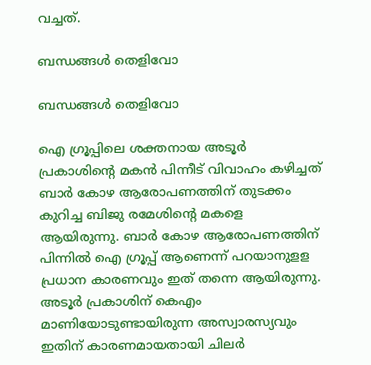വച്ചത്.

ബന്ധങ്ങള്‍ തെളിവോ

ബന്ധങ്ങള്‍ തെളിവോ

ഐ ഗ്രൂപ്പിലെ ശക്തനായ അടൂര്‍ പ്രകാശിന്റെ മകന്‍ പിന്നീട് വിവാഹം കഴിച്ചത് ബാര്‍ കോഴ ആരോപണത്തിന് തുടക്കം കുറിച്ച ബിജു രമേശിന്റെ മകളെ ആയിരുന്നു. ബാര്‍ കോഴ ആരോപണത്തിന് പിന്നില്‍ ഐ ഗ്രൂപ്പ് ആണെന്ന് പറയാനുളള പ്രധാന കാരണവും ഇത് തന്നെ ആയിരുന്നു. അടൂര്‍ പ്രകാശിന് കെഎം മാണിയോടുണ്ടായിരുന്ന അസ്വാരസ്യവും ഇതിന് കാരണമായതായി ചിലര്‍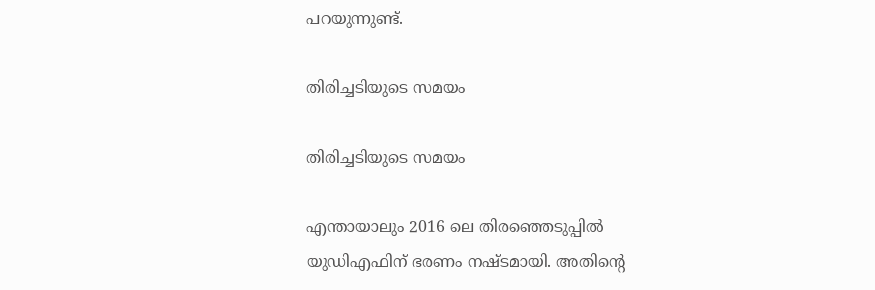പറയുന്നുണ്ട്.

തിരിച്ചടിയുടെ സമയം

തിരിച്ചടിയുടെ സമയം

എന്തായാലും 2016 ലെ തിരഞ്ഞെടുപ്പില്‍ യുഡിഎഫിന് ഭരണം നഷ്ടമായി. അതിന്റെ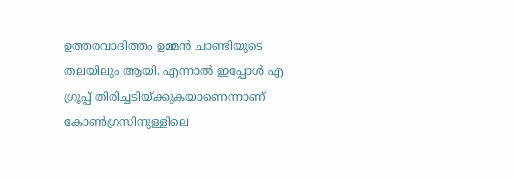ഉത്തരവാദിത്തം ഉമ്മന്‍ ചാണ്ടിയുടെ തലയിലും ആയി. എന്നാല്‍ ഇപ്പോള്‍ എ ഗ്രൂപ്പ് തിരിച്ചടിയ്ക്കുകയാണെന്നാണ് കോണ്‍ഗ്രസിനുള്ളിലെ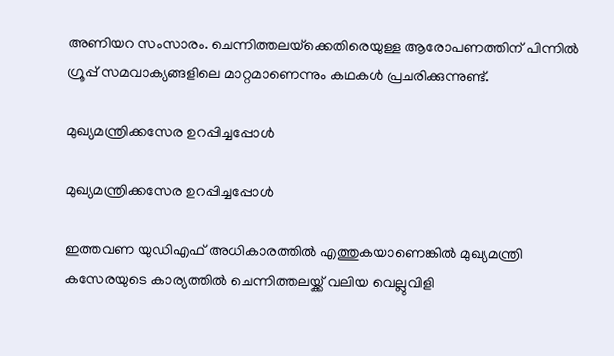അണിയറ സംസാരം. ചെന്നിത്തലയ്‌ക്കെതിരെയുള്ള ആരോപണത്തിന് പിന്നില്‍ ഗ്രൂപ്പ് സമവാക്യങ്ങളിലെ മാറ്റമാണെന്നും കഥകള്‍ പ്രചരിക്കുന്നുണ്ട്.

മുഖ്യമന്ത്രിക്കസേര ഉറപ്പിച്ചപ്പോള്‍

മുഖ്യമന്ത്രിക്കസേര ഉറപ്പിച്ചപ്പോള്‍

ഇത്തവണ യുഡിഎഫ് അധികാരത്തില്‍ എത്തുകയാണെങ്കില്‍ മുഖ്യമന്ത്രി കസേരയുടെ കാര്യത്തില്‍ ചെന്നിത്തലയ്ക്ക് വലിയ വെല്ലുവിളി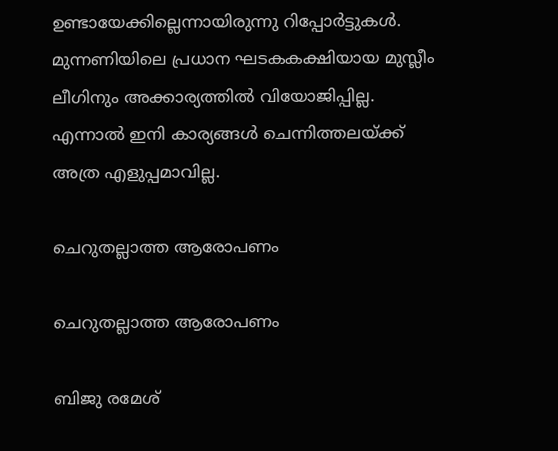ഉണ്ടായേക്കില്ലെന്നായിരുന്നു റിപ്പോര്‍ട്ടുകള്‍. മുന്നണിയിലെ പ്രധാന ഘടകകക്ഷിയായ മുസ്ലീം ലീഗിനും അക്കാര്യത്തില്‍ വിയോജിപ്പില്ല. എന്നാല്‍ ഇനി കാര്യങ്ങള്‍ ചെന്നിത്തലയ്ക്ക് അത്ര എളുപ്പമാവില്ല.

ചെറുതല്ലാത്ത ആരോപണം

ചെറുതല്ലാത്ത ആരോപണം

ബിജു രമേശ്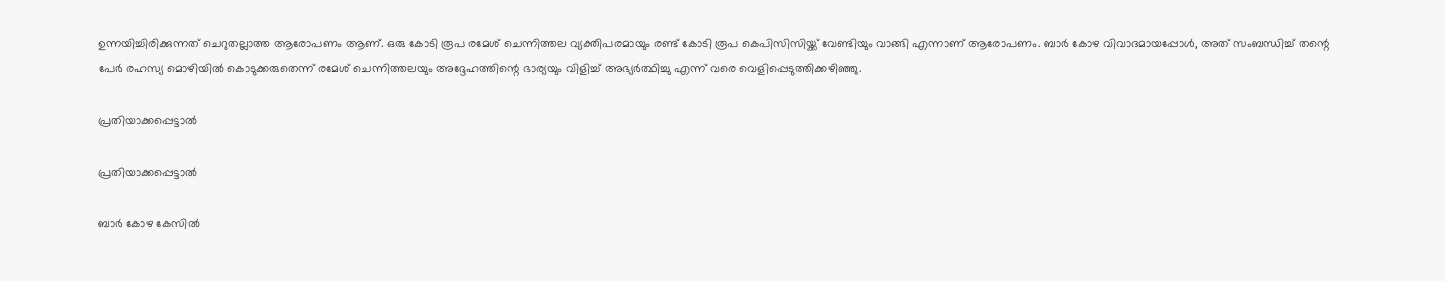ഉന്നയിച്ചിരിക്കുന്നത് ചെറുതല്ലാത്ത ആരോപണം ആണ്. ഒരു കോടി രൂപ രമേശ് ചെന്നിത്തല വ്യക്തിപരമായും രണ്ട് കോടി രൂപ കെപിസിസിയ്ക്ക് വേണ്ടിയും വാങ്ങി എന്നാണ് ആരോപണം. ബാര്‍ കോഴ വിവാദമായപ്പോള്‍, അത് സംബന്ധിച്ച് തന്റെ പേര്‍ രഹസ്യ മൊഴിയില്‍ കൊടുക്കരുതെന്ന് രമേശ് ചെന്നിത്തലയും അദ്ദേഹത്തിന്റെ ഭാര്യയും വിളിച്ച് അഭ്യര്‍ത്ഥിച്ചു എന്ന് വരെ വെളിപ്പെടുത്തിക്കഴിഞ്ഞു.

പ്രതിയാക്കപ്പെട്ടാല്‍

പ്രതിയാക്കപ്പെട്ടാല്‍

ബാര്‍ കോഴ കേസില്‍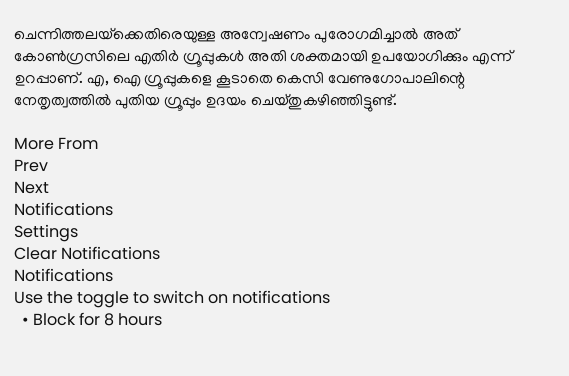ചെന്നിത്തലയ്‌ക്കെതിരെയുള്ള അന്വേഷണം പുരോഗമിച്ചാല്‍ അത് കോണ്‍ഗ്രസിലെ എതിര്‍ ഗ്രൂപ്പുകള്‍ അതി ശക്തമായി ഉപയോഗിക്കും എന്ന് ഉറപ്പാണ്. എ, ഐ ഗ്രൂപ്പുകളെ കൂടാതെ കെസി വേണുഗോപാലിന്റെ നേതൃത്വത്തില്‍ പുതിയ ഗ്രൂപ്പും ഉദയം ചെയ്തുകഴിഞ്ഞിട്ടുണ്ട്.

More From
Prev
Next
Notifications
Settings
Clear Notifications
Notifications
Use the toggle to switch on notifications
  • Block for 8 hours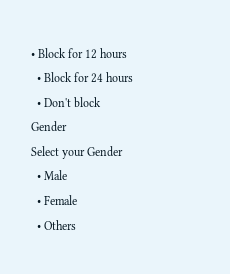• Block for 12 hours
  • Block for 24 hours
  • Don't block
Gender
Select your Gender
  • Male
  • Female
  • Others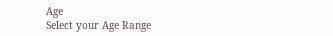Age
Select your Age Range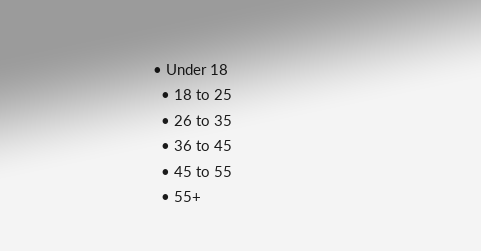• Under 18
  • 18 to 25
  • 26 to 35
  • 36 to 45
  • 45 to 55
  • 55+